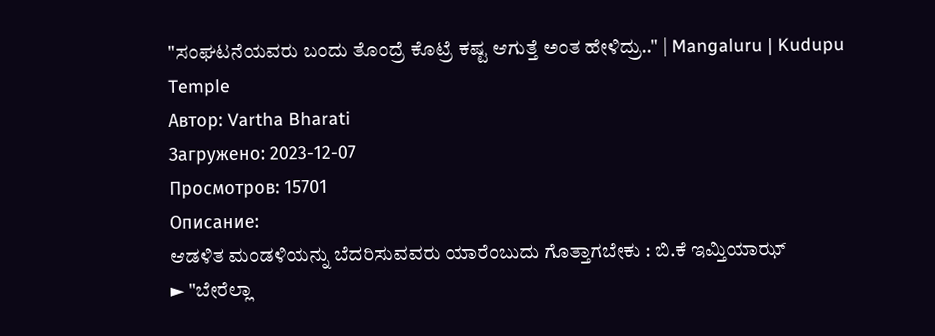"ಸಂಘಟನೆಯವರು ಬಂದು ತೊಂದ್ರೆ ಕೊಟ್ರೆ ಕಷ್ಟ ಆಗುತ್ತೆ ಅಂತ ಹೇಳಿದ್ರು.." | Mangaluru | Kudupu Temple
Автор: Vartha Bharati
Загружено: 2023-12-07
Просмотров: 15701
Описание:
ಆಡಳಿತ ಮಂಡಳಿಯನ್ನು ಬೆದರಿಸುವವರು ಯಾರೆಂಬುದು ಗೊತ್ತಾಗಬೇಕು : ಬಿ.ಕೆ ಇಮ್ತಿಯಾಝ್
► "ಬೇರೆಲ್ಲಾ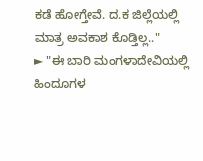ಕಡೆ ಹೋಗ್ತೇವೆ. ದ.ಕ ಜಿಲ್ಲೆಯಲ್ಲಿ ಮಾತ್ರ ಅವಕಾಶ ಕೊಡ್ತಿಲ್ಲ.."
► "ಈ ಬಾರಿ ಮಂಗಳಾದೇವಿಯಲ್ಲಿ ಹಿಂದೂಗಳ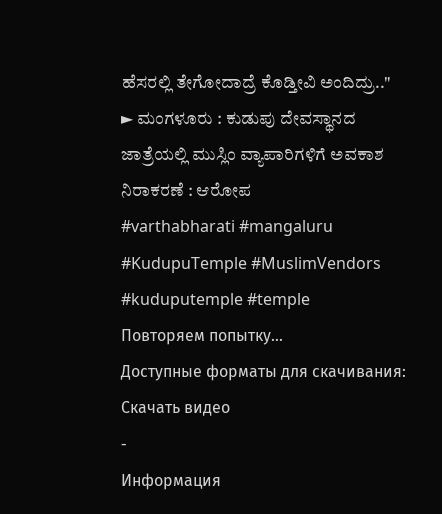ಹೆಸರಲ್ಲಿ ತೇಗೋದಾದ್ರೆ ಕೊಡ್ತೀವಿ ಅಂದಿದ್ರು.."
► ಮಂಗಳೂರು : ಕುಡುಪು ದೇವಸ್ಥಾನದ ಜಾತ್ರೆಯಲ್ಲಿ ಮುಸ್ಲಿಂ ವ್ಯಾಪಾರಿಗಳಿಗೆ ಅವಕಾಶ ನಿರಾಕರಣೆ : ಆರೋಪ
#varthabharati #mangaluru #KudupuTemple #MuslimVendors #kuduputemple #temple
Повторяем попытку...
Доступные форматы для скачивания:
Скачать видео
-
Информация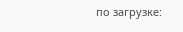по загрузке: